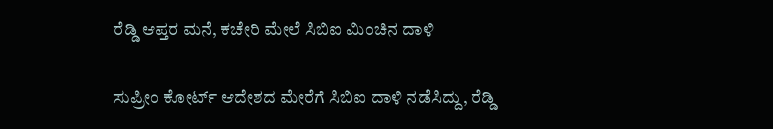ರೆಡ್ಡಿ ಆಪ್ತರ ಮನೆ, ಕಚೇರಿ ಮೇಲೆ ಸಿಬಿಐ ಮಿಂಚಿನ ದಾಳಿ

ಸುಪ್ರೀಂ ಕೋರ್ಟ್ ಆದೇಶದ ಮೇರೆಗೆ ಸಿಬಿಐ ದಾಳಿ ನಡೆಸಿದ್ದು, ರೆಡ್ಡಿ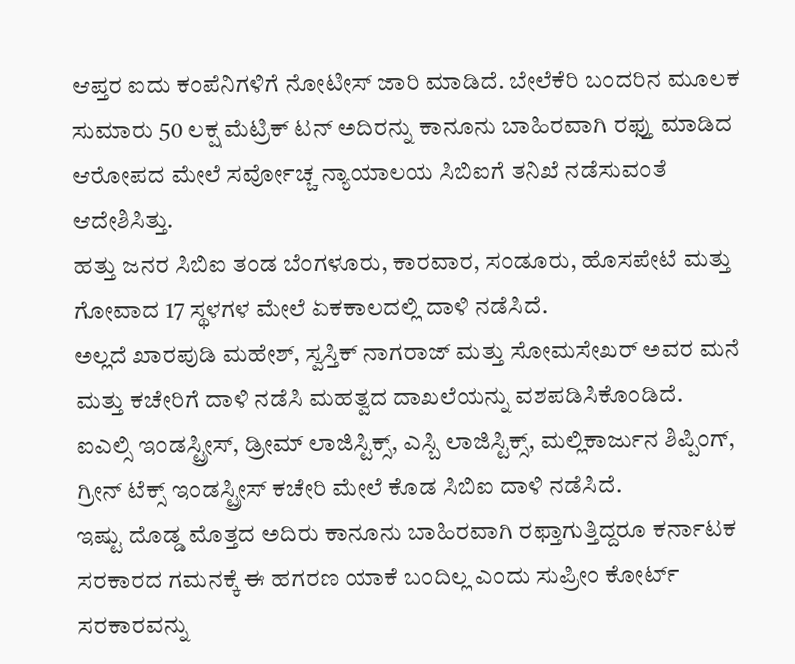ಆಪ್ತರ ಐದು ಕಂಪೆನಿಗಳಿಗೆ ನೋಟೀಸ್ ಜಾರಿ ಮಾಡಿದೆ. ಬೇಲೆಕೆರಿ ಬಂದರಿನ ಮೂಲಕ ಸುಮಾರು 50 ಲಕ್ಷ ಮೆಟ್ರಿಕ್ ಟನ್ ಅದಿರನ್ನು ಕಾನೂನು ಬಾಹಿರವಾಗಿ ರಫ್ತು ಮಾಡಿದ ಆರೋಪದ ಮೇಲೆ ಸರ್ವೋಚ್ಚ ನ್ಯಾಯಾಲಯ ಸಿಬಿಐಗೆ ತನಿಖೆ ನಡೆಸುವಂತೆ ಆದೇಶಿಸಿತ್ತು.
ಹತ್ತು ಜನರ ಸಿಬಿಐ ತಂಡ ಬೆಂಗಳೂರು, ಕಾರವಾರ, ಸಂಡೂರು, ಹೊಸಪೇಟೆ ಮತ್ತು ಗೋವಾದ 17 ಸ್ಥಳಗಳ ಮೇಲೆ ಏಕಕಾಲದಲ್ಲಿ ದಾಳಿ ನಡೆಸಿದೆ.
ಅಲ್ಲದೆ ಖಾರಪುಡಿ ಮಹೇಶ್, ಸ್ವಸ್ತಿಕ್ ನಾಗರಾಜ್ ಮತ್ತು ಸೋಮಸೇಖರ್ ಅವರ ಮನೆ ಮತ್ತು ಕಚೇರಿಗೆ ದಾಳಿ ನಡೆಸಿ ಮಹತ್ವದ ದಾಖಲೆಯನ್ನು ವಶಪಡಿಸಿಕೊಂಡಿದೆ.
ಐಎಲ್ಸಿ ಇಂಡಸ್ಟ್ರೀಸ್, ಡ್ರೀಮ್ ಲಾಜಿಸ್ಟಿಕ್ಸ್, ಎಸ್ಬಿ ಲಾಜಿಸ್ಟಿಕ್ಸ್, ಮಲ್ಲಿಕಾರ್ಜುನ ಶಿಪ್ಪಿಂಗ್, ಗ್ರೀನ್ ಟೆಕ್ಸ್ ಇಂಡಸ್ಟ್ರೀಸ್ ಕಚೇರಿ ಮೇಲೆ ಕೊಡ ಸಿಬಿಐ ದಾಳಿ ನಡೆಸಿದೆ.
ಇಷ್ಟು ದೊಡ್ಡ ಮೊತ್ತದ ಅದಿರು ಕಾನೂನು ಬಾಹಿರವಾಗಿ ರಫ್ತಾಗುತ್ತಿದ್ದರೂ ಕರ್ನಾಟಕ ಸರಕಾರದ ಗಮನಕ್ಕೆ ಈ ಹಗರಣ ಯಾಕೆ ಬಂದಿಲ್ಲ ಎಂದು ಸುಪ್ರೀಂ ಕೋರ್ಟ್ ಸರಕಾರವನ್ನು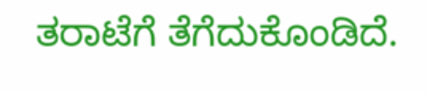ತರಾಟೆಗೆ ತೆಗೆದುಕೊಂಡಿದೆ.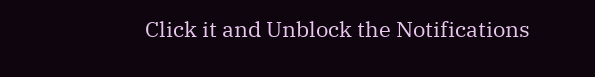Click it and Unblock the Notifications